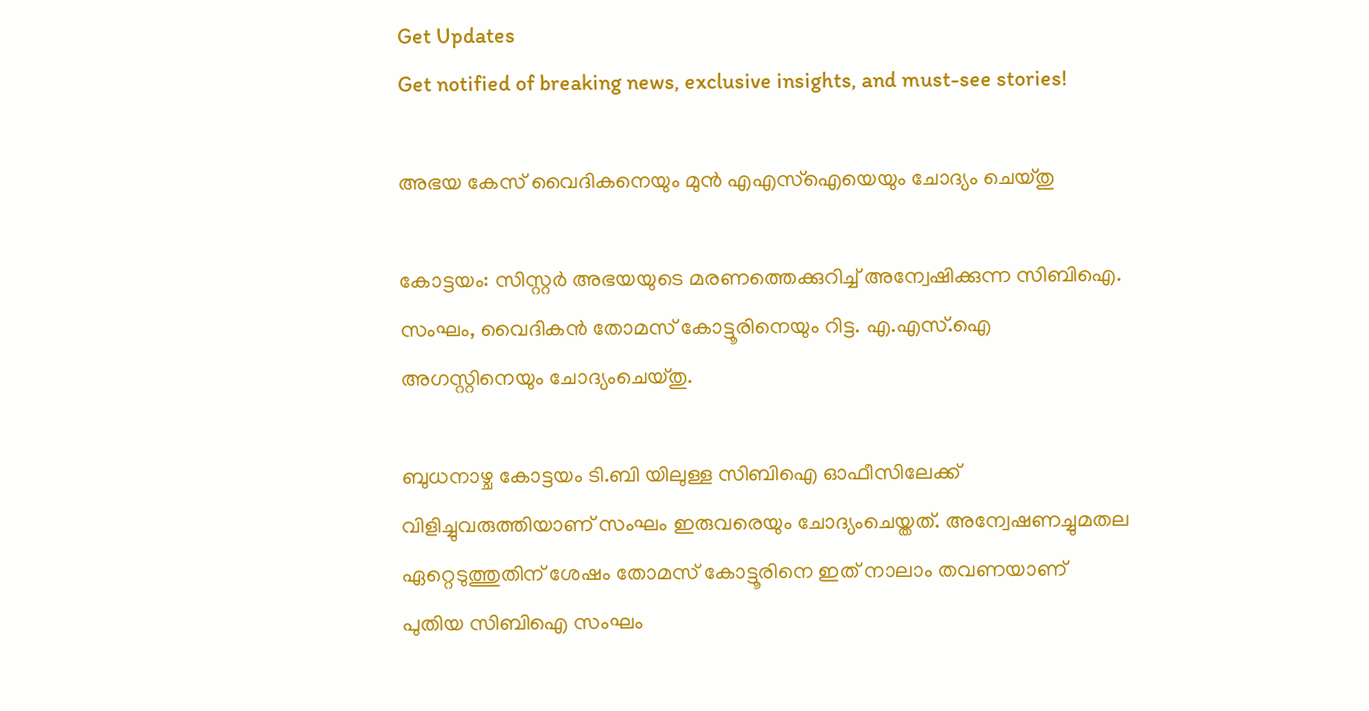Get Updates
Get notified of breaking news, exclusive insights, and must-see stories!

അഭയ കേസ് വൈദികനെയും മുന്‍ എഎസ്ഐയെയും ചോദ്യം ചെയ്തു

കോട്ടയം: സിസ്റ്റര്‍ അഭയയുടെ മരണത്തെക്കുറിച്ച്‌ അന്വേഷിക്കുന്ന സിബിഐ. സംഘം, വൈദികന്‍ തോമസ്‌ കോട്ടൂരിനെയും റിട്ട. എ.എസ്‌.ഐ അഗസ്റ്റിനെയും ചോദ്യംചെയ്തു.

ബുധനാഴ്ച കോട്ടയം ടി.ബി യിലുള്ള സിബിഐ ഓഫീസിലേക്ക്‌ വിളിച്ചുവരുത്തിയാണ്‌ സംഘം ഇരുവരെയും ചോദ്യംചെയ്തത്‌. അന്വേഷണച്ചുമതല ഏറ്റെടുത്തുതിന് ശേഷം തോമസ്‌ കോട്ടൂരിനെ ഇത് നാലാം തവണയാണ് പുതിയ സിബിഐ സംഘം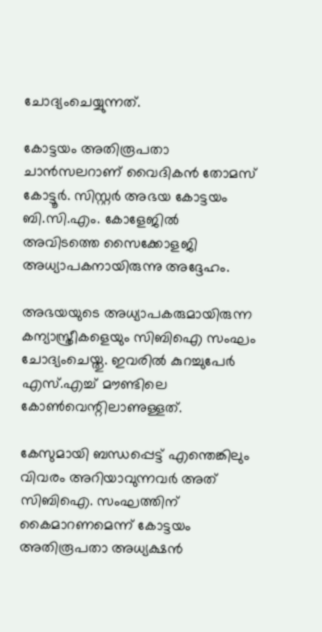ചോദ്യംചെയ്യുന്നത്‌.

കോട്ടയം അതിരൂപതാ ചാന്‍സലറാണ്‌ വൈദികന്‍ തോമസ്‌ കോട്ടൂര്‍. സിസ്റ്റര്‍ അഭയ കോട്ടയം ബി.സി.എം. കോളേജില്‍ അവിടത്തെ സൈക്കോളജി അധ്യാപകനായിരുന്നു അദ്ദേഹം.

അഭയയുടെ അധ്യാപകരുമായിരുന്ന കന്യാസ്ത്രീകളെയും സിബിഐ സംഘം ചോദ്യംചെയ്തു. ഇവരില്‍ കുറച്ചുപേര്‍ എസ്‌.എച്ച്‌ മൗണ്ടിലെ കോണ്‍വെന്റിലാണുള്ളത്‌.

കേസുമായി ബന്ധപ്പെട്ട്‌ എന്തെങ്കിലും വിവരം അറിയാവുന്നവര്‍ അത്‌ സിബിഐ. സംഘത്തിന്‌ കൈമാറണമെന്ന്‌ കോട്ടയം അതിരൂപതാ അധ്യക്ഷന്‍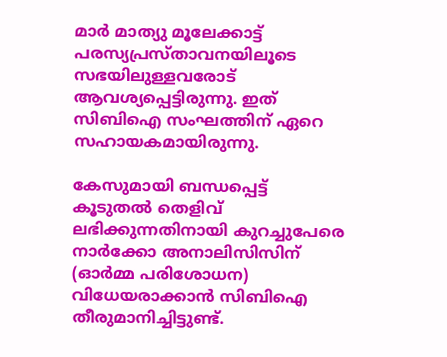മാര്‍ മാത്യു മൂലേക്കാട്ട്‌ പരസ്യപ്രസ്താവനയിലൂടെ സഭയിലുള്ളവരോട്‌ ആവശ്യപ്പെട്ടിരുന്നു. ഇത്‌ സിബിഐ സംഘത്തിന്‌ ഏറെ സഹായകമായിരുന്നു.

കേസുമായി ബന്ധപ്പെട്ട്‌ കൂടുതല്‍ തെളിവ്‌ ലഭിക്കുന്നതിനായി കുറച്ചുപേരെ നാര്‍ക്കോ അനാലിസിസിന്‌ (ഓര്‍മ്മ പരിശോധന) വിധേയരാക്കാന്‍ സിബിഐ തീരുമാനിച്ചിട്ടുണ്ട്‌.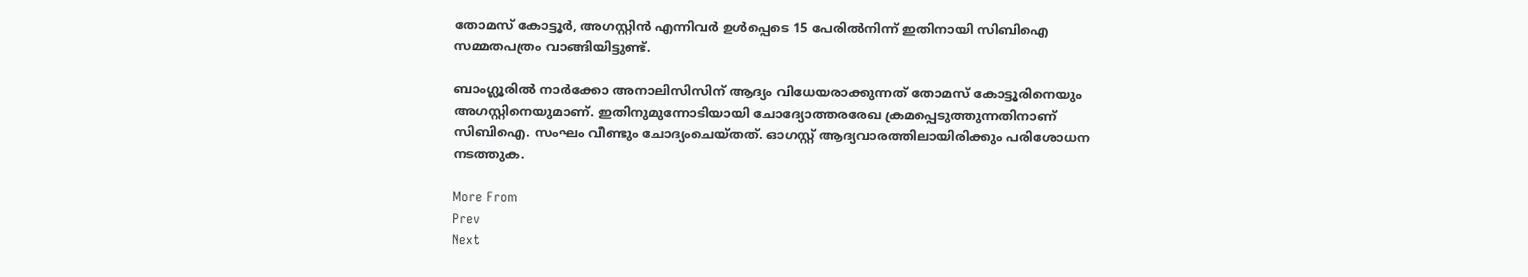തോമസ്‌ കോട്ടൂര്‍, അഗസ്റ്റിന്‍ എന്നിവര്‍ ഉള്‍പ്പെടെ 15 പേരില്‍നിന്ന്‌ ഇതിനായി സിബിഐ സമ്മതപത്രം വാങ്ങിയിട്ടുണ്ട്‌.

ബാംഗ്ലൂരില്‍ നാര്‍ക്കോ അനാലിസിസിന്‌ ആദ്യം വിധേയരാക്കുന്നത്‌ തോമസ്‌ കോട്ടൂരിനെയും അഗസ്റ്റിനെയുമാണ്‌. ഇതിനുമുന്നോടിയായി ചോദ്യോത്തരരേഖ ക്രമപ്പെടുത്തുന്നതിനാണ്‌ സിബിഐ. സംഘം വീണ്ടും ചോദ്യംചെയ്തത്. ഓഗസ്റ്റ് ആദ്യവാരത്തിലായിരിക്കും പരിശോധന നടത്തുക.

More From
Prev
Next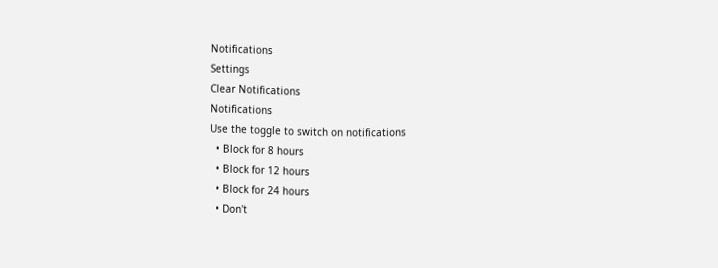Notifications
Settings
Clear Notifications
Notifications
Use the toggle to switch on notifications
  • Block for 8 hours
  • Block for 12 hours
  • Block for 24 hours
  • Don't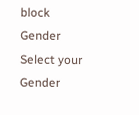block
Gender
Select your Gender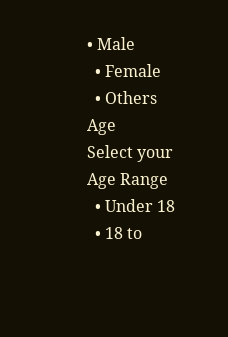• Male
  • Female
  • Others
Age
Select your Age Range
  • Under 18
  • 18 to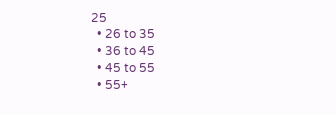25
  • 26 to 35
  • 36 to 45
  • 45 to 55
  • 55+